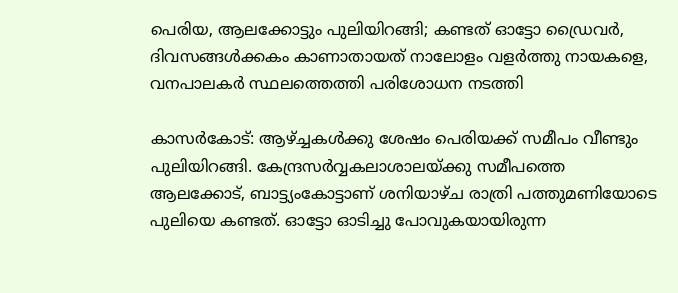പെരിയ, ആലക്കോട്ടും പുലിയിറങ്ങി; കണ്ടത് ഓട്ടോ ഡ്രൈവര്‍, ദിവസങ്ങള്‍ക്കകം കാണാതായത് നാലോളം വളര്‍ത്തു നായകളെ, വനപാലകര്‍ സ്ഥലത്തെത്തി പരിശോധന നടത്തി

കാസര്‍കോട്: ആഴ്ച്ചകള്‍ക്കു ശേഷം പെരിയക്ക് സമീപം വീണ്ടും പുലിയിറങ്ങി. കേന്ദ്രസര്‍വ്വകലാശാലയ്ക്കു സമീപത്തെ ആലക്കോട്, ബാട്ട്യംകോട്ടാണ് ശനിയാഴ്ച രാത്രി പത്തുമണിയോടെ പുലിയെ കണ്ടത്. ഓട്ടോ ഓടിച്ചു പോവുകയായിരുന്ന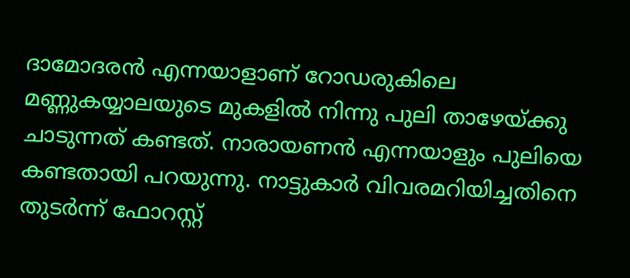ദാമോദരന്‍ എന്നയാളാണ് റോഡരുകിലെ മണ്ണുകയ്യാലയുടെ മുകളില്‍ നിന്നു പുലി താഴേയ്ക്കു ചാടുന്നത് കണ്ടത്. നാരായണന്‍ എന്നയാളും പുലിയെ കണ്ടതായി പറയുന്നു. നാട്ടുകാര്‍ വിവരമറിയിച്ചതിനെ തുടര്‍ന്ന് ഫോറസ്റ്റ്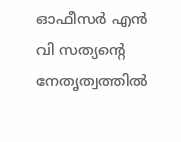ഓഫീസര്‍ എന്‍ വി സത്യന്റെ നേതൃത്വത്തില്‍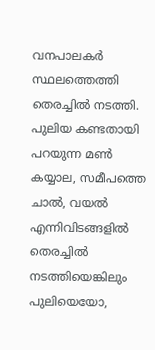വനപാലകര്‍ സ്ഥലത്തെത്തി തെരച്ചില്‍ നടത്തി. പുലിയ കണ്ടതായി പറയുന്ന മണ്‍ കയ്യാല, സമീപത്തെ ചാല്‍, വയല്‍ എന്നിവിടങ്ങളില്‍ തെരച്ചില്‍ നടത്തിയെങ്കിലും പുലിയെയോ,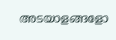അടയാളങ്ങളോ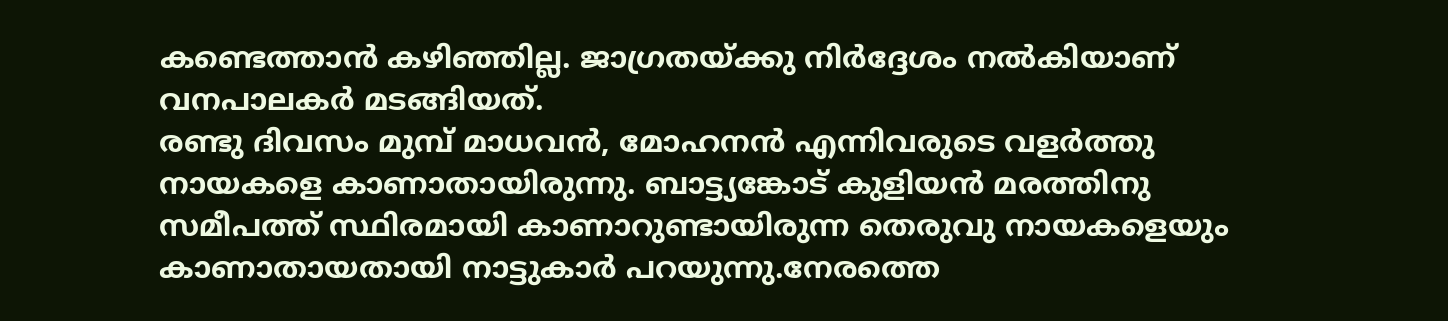കണ്ടെത്താന്‍ കഴിഞ്ഞില്ല. ജാഗ്രതയ്ക്കു നിര്‍ദ്ദേശം നല്‍കിയാണ് വനപാലകര്‍ മടങ്ങിയത്.
രണ്ടു ദിവസം മുമ്പ് മാധവന്‍, മോഹനന്‍ എന്നിവരുടെ വളര്‍ത്തു നായകളെ കാണാതായിരുന്നു. ബാട്ട്യങ്കോട് കുളിയന്‍ മരത്തിനു സമീപത്ത് സ്ഥിരമായി കാണാറുണ്ടായിരുന്ന തെരുവു നായകളെയും കാണാതായതായി നാട്ടുകാര്‍ പറയുന്നു.നേരത്തെ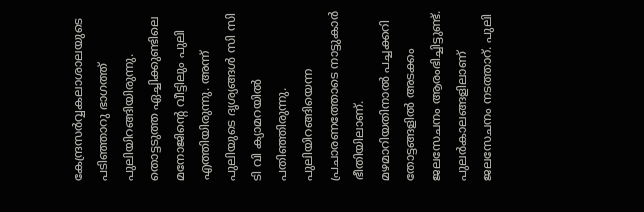കേന്ദ്രസര്‍വ്വകലാശാലയുടെ പടിഞ്ഞാറു ഭാഗത്ത് പുലിയിറങ്ങിയിരുന്നു. തൊട്ടടുത്ത ഏച്ചിക്കുണ്ടിലെ മനോജിന്റെ വീട്ടിലും പുലി എത്തിയിരുന്നു. അന്ന് പുലിയുടെ ദൃശ്യങ്ങള്‍ സി സി ടി വി ക്യാമറയില്‍ പതിഞ്ഞിരുന്നു. പുലിയിറങ്ങിയെന്ന പ്രചാരണത്തോടെ നാട്ടുകാര്‍ ഭീതിയിലാണ്. മഴമാറിയതിനാല്‍ പച്ചക്കറി തോട്ടങ്ങളില്‍ അടക്കം ജലസേചനം ആരംഭിച്ചിട്ടുണ്ട്. പുലര്‍കാലങ്ങളിലാണ് ജലസേചനം നടത്താറ്. പുലി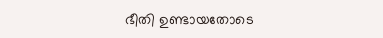ഭീതി ഉണ്ടായതോടെ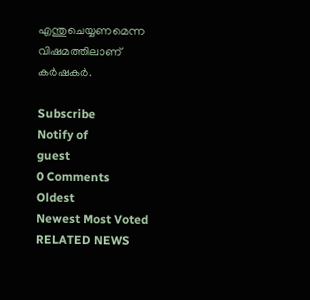എന്തുചെയ്യണമെന്ന വിഷമത്തിലാണ് കര്‍ഷകര്‍.

Subscribe
Notify of
guest
0 Comments
Oldest
Newest Most Voted
RELATED NEWS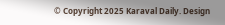© Copyright 2025 Karaval Daily. Design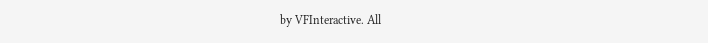by VFInteractive. All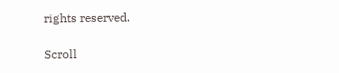rights reserved.

Scroll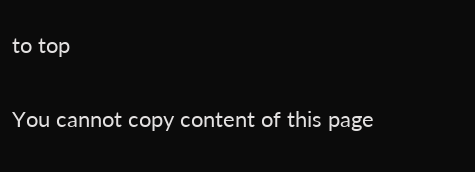to top

You cannot copy content of this page